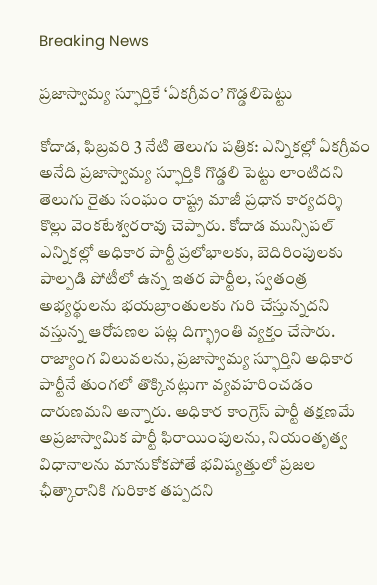Breaking News

ప్రజాస్వామ్య స్ఫూర్తికే ‘ఏకగ్రీవం’ గొడ్డలిపెట్టు

కోదాడ, ఫిబ్రవరి 3 నేటి తెలుగు పత్రిక: ఎన్నికల్లో ఏకగ్రీవం అనేది ప్రజాస్వామ్య స్ఫూర్తికి గొడ్డలి పెట్టు లాంటిదని తెలుగు రైతు సంఘం రాష్ట్ర మాజీ ప్రధాన కార్యదర్శి కొల్లు వెంకటేశ్వరరావు చెప్పారు. కోదాడ మున్సిపల్ ఎన్నికల్లో అధికార పార్టీ ప్రలోభాలకు, బెదిరింపులకు పాల్పడి పోటీలో ఉన్న ఇతర పార్టీల, స్వతంత్ర అభ్యర్థులను భయబ్రాంతులకు గురి చేస్తున్నదని వస్తున్న ఆరోపణల పట్ల దిగ్భ్రాంతి వ్యక్తం చేసారు. రాజ్యాంగ విలువలను, ప్రజాస్వామ్య స్ఫూర్తిని అధికార పార్టీనే తుంగలో తొక్కినట్లుగా వ్యవహరించడం దారుణమని అన్నారు. అధికార కాంగ్రెస్ పార్టీ తక్షణమే అప్రజాస్వామిక పార్టీ ఫిరాయింపులను, నియంతృత్వ విధానాలను మానుకోకపోతే భవిష్యత్తులో ప్రజల ఛీత్కారానికి గురికాక తప్పదని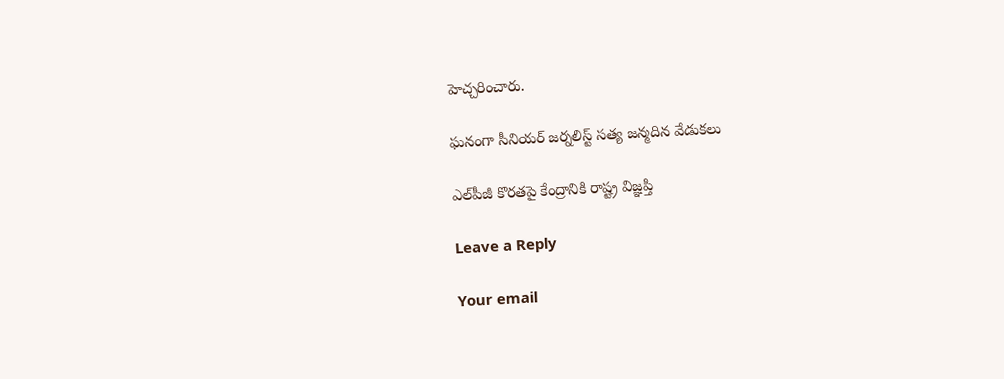హెచ్చరించారు.

ఘనంగా సీనియర్ జర్నలిస్ట్ సత్య జన్మదిన వేడుకలు

ఎల్‌పీజీ కొరతపై కేంద్రానికి రాష్ట్ర విజ్ఞప్తి

Leave a Reply

Your email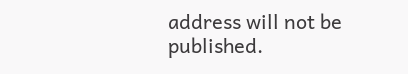address will not be published.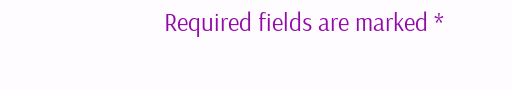Required fields are marked *